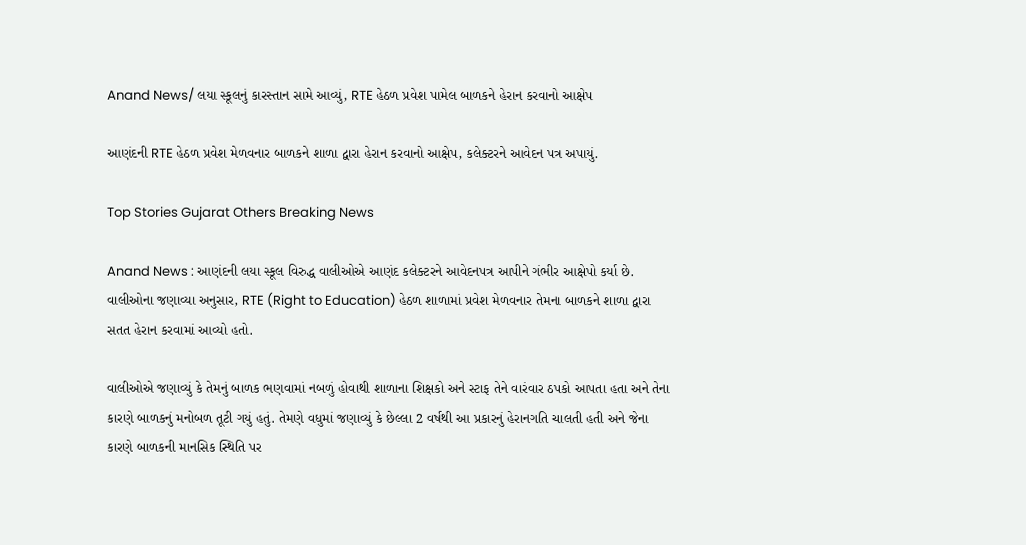Anand News/ લયા સ્કૂલનું કારસ્તાન સામે આવ્યું, RTE હેઠળ પ્રવેશ પામેલ બાળકને હેરાન કરવાનો આક્ષેપ

આણંદની RTE હેઠળ પ્રવેશ મેળવનાર બાળકને શાળા દ્વારા હેરાન કરવાનો આક્ષેપ, કલેક્ટરને આવેદન પત્ર અપાયું.

Top Stories Gujarat Others Breaking News

Anand News : આણંદની લયા સ્કૂલ વિરુદ્ધ વાલીઓએ આણંદ કલેક્ટરને આવેદનપત્ર આપીને ગંભીર આક્ષેપો કર્યા છે. વાલીઓના જણાવ્યા અનુસાર, RTE (Right to Education) હેઠળ શાળામાં પ્રવેશ મેળવનાર તેમના બાળકને શાળા દ્વારા સતત હેરાન કરવામાં આવ્યો હતો.

વાલીઓએ જણાવ્યું કે તેમનું બાળક ભણવામાં નબળું હોવાથી શાળાના શિક્ષકો અને સ્ટાફ તેને વારંવાર ઠપકો આપતા હતા અને તેના કારણે બાળકનું મનોબળ તૂટી ગયું હતું. તેમણે વધુમાં જણાવ્યું કે છેલ્લા 2 વર્ષથી આ પ્રકારનું હેરાનગતિ ચાલતી હતી અને જેના કારણે બાળકની માનસિક સ્થિતિ પર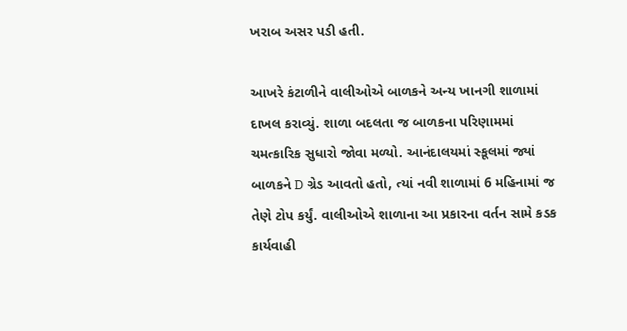ખરાબ અસર પડી હતી.

આખરે કંટાળીને વાલીઓએ બાળકને અન્ય ખાનગી શાળામાં દાખલ કરાવ્યું. શાળા બદલતા જ બાળકના પરિણામમાં ચમત્કારિક સુધારો જોવા મળ્યો. આનંદાલયમાં સ્કૂલમાં જ્યાં બાળકને D ગ્રેડ આવતો હતો, ત્યાં નવી શાળામાં 6 મહિનામાં જ તેણે ટોપ કર્યું. વાલીઓએ શાળાના આ પ્રકારના વર્તન સામે કડક કાર્યવાહી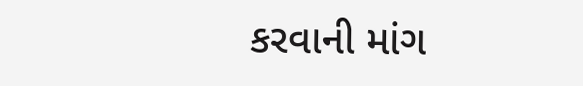કરવાની માંગ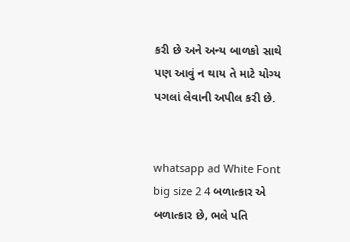કરી છે અને અન્ય બાળકો સાથે પણ આવું ન થાય તે માટે યોગ્ય પગલાં લેવાની અપીલ કરી છે.


whatsapp ad White Font big size 2 4 બળાત્કાર એ બળાત્કાર છે, ભલે પતિ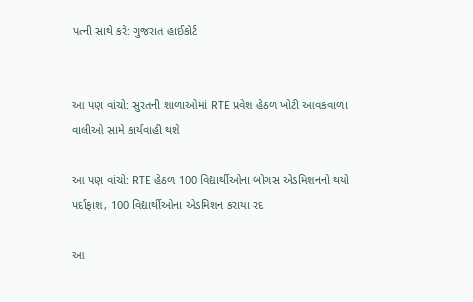પત્ની સાથે કરે: ગુજરાત હાઈકોર્ટ


આ પણ વાંચો: સુરતની શાળાઓમાં RTE પ્રવેશ હેઠળ ખોટી આવકવાળા વાલીઓ સામે કાર્યવાહી થશે

આ પણ વાંચો: RTE હેઠળ 100 વિદ્યાર્થીઓના બોગસ એડમિશનનો થયો પર્દાફાશ, 100 વિદ્યાર્થીઓના એડમિશન કરાયા રદ

આ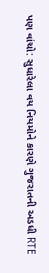પણ વાંચો: સુધારેલા વય નિયમોને કારણે ગુજરાતની અડધી RTE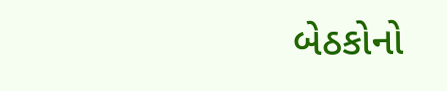બેઠકોનો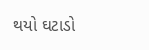થયો ઘટાડો